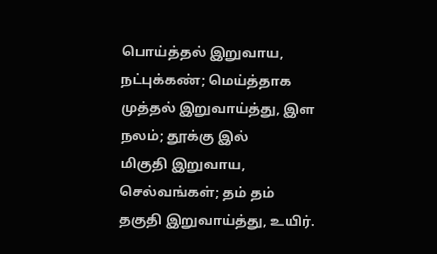பொய்த்தல் இறுவாய, நட்புக்கண்; மெய்த்தாக
முத்தல் இறுவாய்த்து, இள நலம்; தூக்கு இல்
மிகுதி இறுவாய, செல்வங்கள்; தம் தம்
தகுதி இறுவாய்த்து, உயிர்.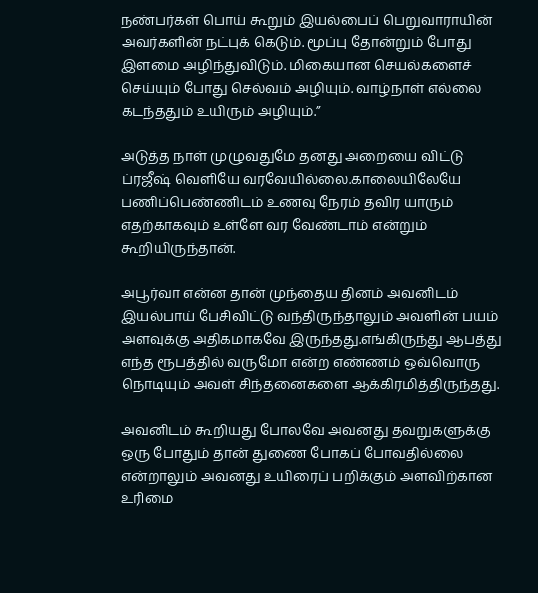நண்பர்கள் பொய் கூறும் இயல்பைப் பெறுவாராயின் அவர்களின் நட்புக் கெடும். மூப்பு தோன்றும் போது இளமை அழிந்துவிடும். மிகையான செயல்களைச் செய்யும் போது செல்வம் அழியும். வாழ்நாள் எல்லை கடந்ததும் உயிரும் அழியும்.”

அடுத்த நாள் முழுவதுமே தனது அறையை விட்டு ப்ரஜீஷ் வெளியே வரவேயில்லை.காலையிலேயே பணிப்பெண்ணிடம் உணவு நேரம் தவிர யாரும் எதற்காகவும் உள்ளே வர வேண்டாம் என்றும் கூறியிருந்தான்.

அபூர்வா என்ன தான் முந்தைய தினம் அவனிடம் இயல்பாய் பேசிவிட்டு வந்திருந்தாலும் அவளின் பயம் அளவுக்கு அதிகமாகவே இருந்தது.எங்கிருந்து ஆபத்து எந்த ரூபத்தில் வருமோ என்ற எண்ணம் ஒவ்வொரு நொடியும் அவள் சிந்தனைகளை ஆக்கிரமித்திருந்தது.

அவனிடம் கூறியது போலவே அவனது தவறுகளுக்கு ஒரு போதும் தான் துணை போகப் போவதில்லை என்றாலும் அவனது உயிரைப் பறிக்கும் அளவிற்கான உரிமை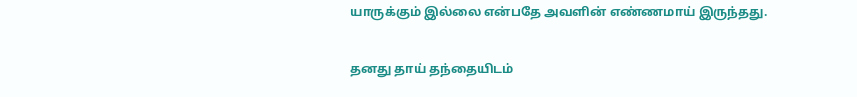யாருக்கும் இல்லை என்பதே அவளின் எண்ணமாய் இருந்தது.

தனது தாய் தந்தையிடம்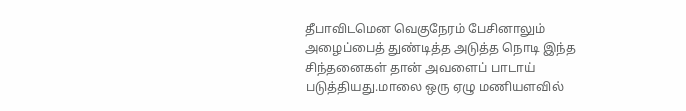தீபாவிடமென வெகுநேரம் பேசினாலும் அழைப்பைத் துண்டித்த அடுத்த நொடி இந்த சிந்தனைகள் தான் அவளைப் பாடாய் படுத்தியது.மாலை ஒரு ஏழு மணியளவில்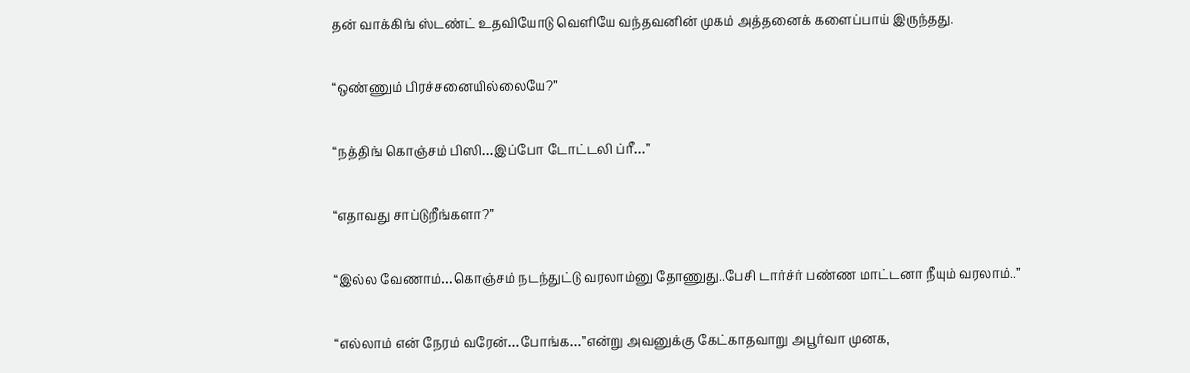தன் வாக்கிங் ஸ்டண்ட் உதவியோடு வெளியே வந்தவனின் முகம் அத்தனைக் களைப்பாய் இருந்தது.

“ஒண்ணும் பிரச்சனையில்லையே?”

“நத்திங் கொஞ்சம் பிஸி…இப்போ டோட்டலி ப்ரீ…”

“எதாவது சாப்டுறீங்களா?”

“இல்ல வேணாம்…கொஞ்சம் நடந்துட்டு வரலாம்னு தோணுது..பேசி டார்ச்ர் பண்ண மாட்டனா நீயும் வரலாம்..”

“எல்லாம் என் நேரம் வரேன்…போங்க…”என்று அவனுக்கு கேட்காதவாறு அபூர்வா முனக,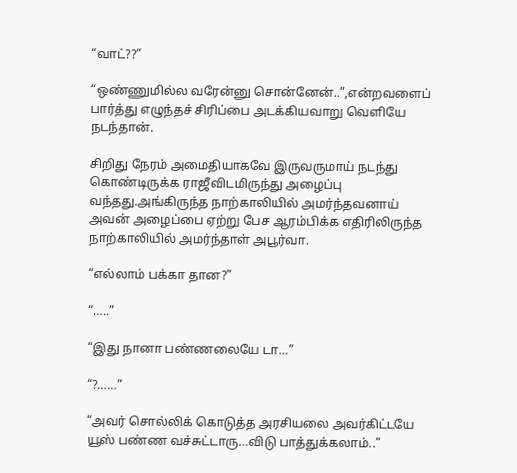“வாட்??”

“ஒண்ணுமில்ல வரேன்னு சொன்னேன்..”,என்றவளைப் பார்த்து எழுந்தச் சிரிப்பை அடக்கியவாறு வெளியே நடந்தான்.

சிறிது நேரம் அமைதியாகவே இருவருமாய் நடந்து கொண்டிருக்க ராஜீவிடமிருந்து அழைப்பு வந்தது.அங்கிருந்த நாற்காலியில் அமர்ந்தவனாய் அவன் அழைப்பை ஏற்று பேச ஆரம்பிக்க எதிரிலிருந்த நாற்காலியில் அமர்ந்தாள் அபூர்வா.

“எல்லாம் பக்கா தான?”

“…..”

“இது நானா பண்ணலையே டா…”

“?……”

“அவர் சொல்லிக் கொடுத்த அரசியலை அவர்கிட்டயே யூஸ் பண்ண வச்சுட்டாரு…விடு பாத்துக்கலாம்..”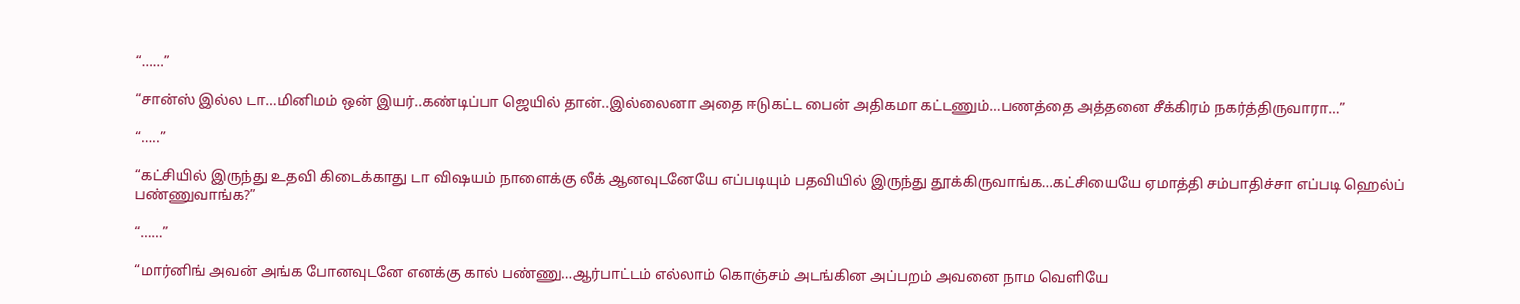“……”

“சான்ஸ் இல்ல டா…மினிமம் ஒன் இயர்..கண்டிப்பா ஜெயில் தான்..இல்லைனா அதை ஈடுகட்ட பைன் அதிகமா கட்டணும்…பணத்தை அத்தனை சீக்கிரம் நகர்த்திருவாரா…”

“…..”

“கட்சியில் இருந்து உதவி கிடைக்காது டா விஷயம் நாளைக்கு லீக் ஆனவுடனேயே எப்படியும் பதவியில் இருந்து தூக்கிருவாங்க…கட்சியையே ஏமாத்தி சம்பாதிச்சா எப்படி ஹெல்ப் பண்ணுவாங்க?”

“……”

“மார்னிங் அவன் அங்க போனவுடனே எனக்கு கால் பண்ணு…ஆர்பாட்டம் எல்லாம் கொஞ்சம் அடங்கின அப்பறம் அவனை நாம வெளியே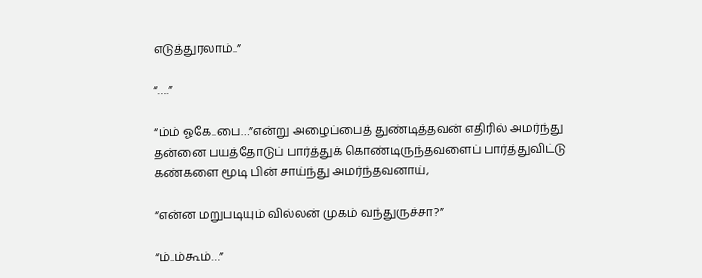எடுத்துரலாம்..”

“….”

“ம்ம் ஓகே..பை…”என்று அழைப்பைத் துண்டித்தவன் எதிரில் அமர்ந்து தன்னை பயத்தோடுப் பார்த்துக் கொண்டிருந்தவளைப் பார்த்துவிட்டு கண்களை மூடி பின் சாய்ந்து அமர்ந்தவனாய்,

“என்ன மறுபடியும் வில்லன் முகம் வந்துருச்சா?”

“ம்..ம்கூம்…”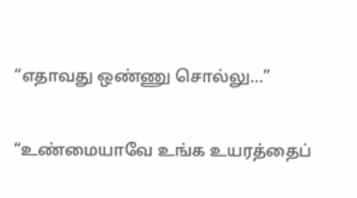“எதாவது ஒண்ணு சொல்லு…”

“உண்மையாவே உங்க உயரத்தைப்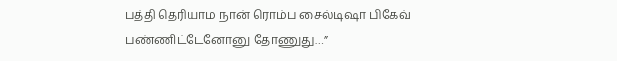பத்தி தெரியாம நான் ரொம்ப சைல்டிஷா பிகேவ் பண்ணிட்டேனோனு தோணுது…”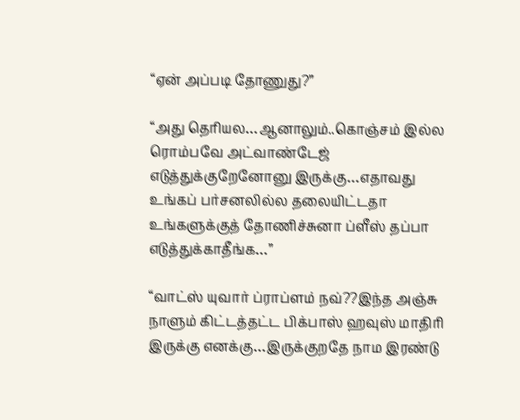“ஏன் அப்படி தோணுது?”

“அது தெரியல…ஆனாலும்..கொஞ்சம் இல்ல ரொம்பவே அட்வாண்டேஜ் எடுத்துக்குறேனோனு இருக்கு…எதாவது உங்கப் பர்சனலில்ல தலையிட்டதா உங்களுக்குத் தோணிச்சுனா ப்ளீஸ் தப்பா எடுத்துக்காதீங்க…”

“வாட்ஸ் யுவார் ப்ராப்ளம் நவ்??இந்த அஞ்சு நாளும் கிட்டத்தட்ட பிக்பாஸ் ஹவுஸ் மாதிரி இருக்கு எனக்கு…இருக்குறதே நாம இரண்டு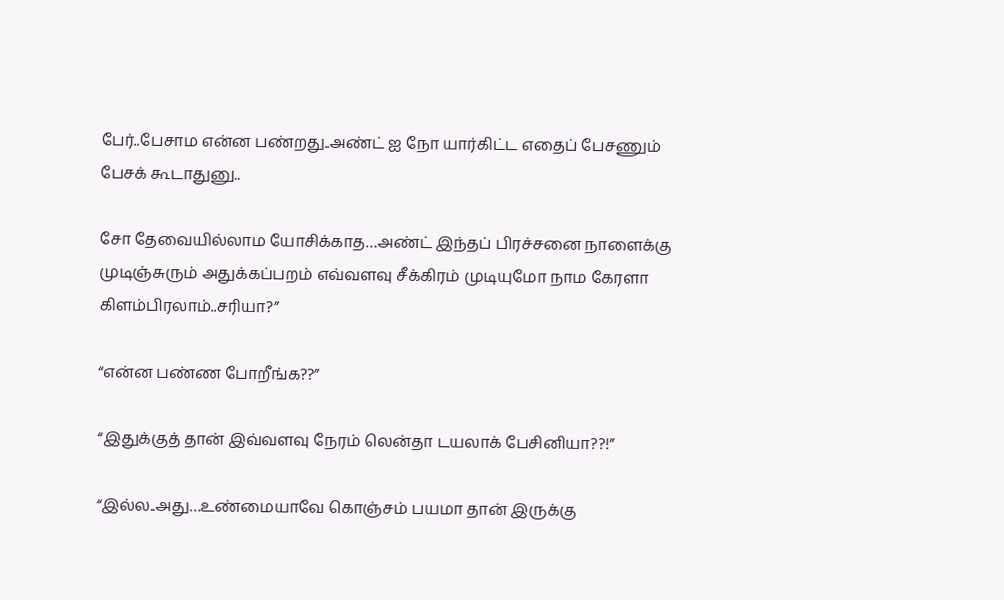பேர்..பேசாம என்ன பண்றது..அண்ட் ஐ நோ யார்கிட்ட எதைப் பேசணும் பேசக் கூடாதுனு..

சோ தேவையில்லாம யோசிக்காத…அண்ட் இந்தப் பிரச்சனை நாளைக்கு முடிஞ்சுரும் அதுக்கப்பறம் எவ்வளவு சீக்கிரம் முடியுமோ நாம கேரளா கிளம்பிரலாம்..சரியா?”

“என்ன பண்ண போறீங்க??”

“இதுக்குத் தான் இவ்வளவு நேரம் லென்தா டயலாக் பேசினியா??!”

“இல்ல..அது…உண்மையாவே கொஞ்சம் பயமா தான் இருக்கு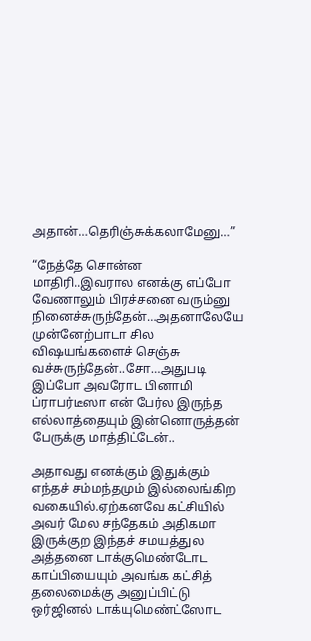அதான்…தெரிஞ்சுக்கலாமேனு…”

“நேத்தே சொன்ன மாதிரி..இவரால எனக்கு எப்போ வேணாலும் பிரச்சனை வரும்னு நினைச்சுருந்தேன்…அதனாலேயே முன்னேற்பாடா சில விஷயங்களைச் செஞ்சு வச்சுருந்தேன்..சோ…அதுபடி இப்போ அவரோட பினாமி ப்ராபர்டீஸா என் பேர்ல இருந்த எல்லாத்தையும் இன்னொருத்தன் பேருக்கு மாத்திட்டேன்..

அதாவது எனக்கும் இதுக்கும் எந்தச் சம்மந்தமும் இல்லைங்கிற வகையில்.ஏற்கனவே கட்சியில் அவர் மேல சந்தேகம் அதிகமா இருக்குற இந்தச் சமயத்துல அத்தனை டாக்குமெண்டோட காப்பியையும் அவங்க கட்சித் தலைமைக்கு அனுப்பிட்டு ஒர்ஜினல் டாக்யுமெண்ட்ஸோட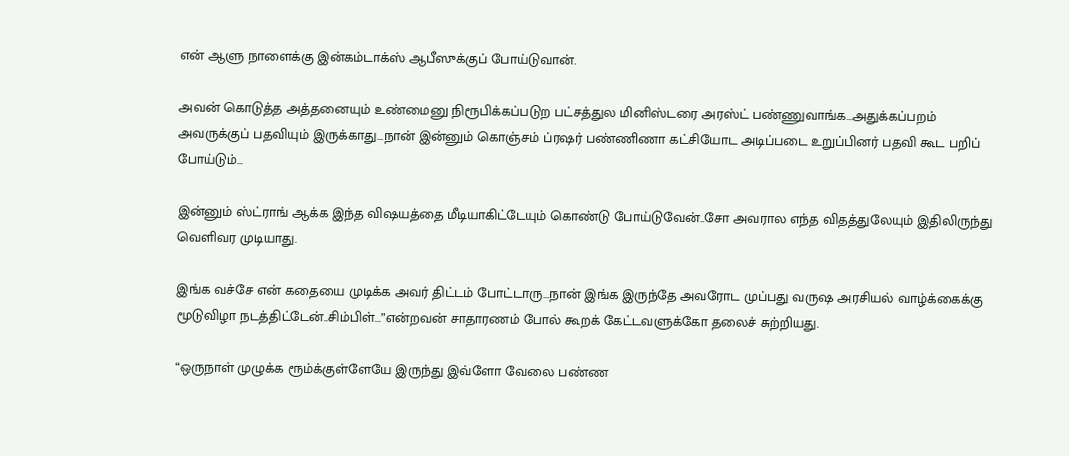என் ஆளு நாளைக்கு இன்கம்டாக்ஸ் ஆபீஸுக்குப் போய்டுவான்.

அவன் கொடுத்த அத்தனையும் உண்மைனு நிரூபிக்கப்படுற பட்சத்துல மினிஸ்டரை அரஸ்ட் பண்ணுவாங்க…அதுக்கப்பறம் அவருக்குப் பதவியும் இருக்காது…நான் இன்னும் கொஞ்சம் ப்ரஷர் பண்ணிணா கட்சியோட அடிப்படை உறுப்பினர் பதவி கூட பறிப் போய்டும்…

இன்னும் ஸ்ட்ராங் ஆக்க இந்த விஷயத்தை மீடியாகிட்டேயும் கொண்டு போய்டுவேன்..சோ அவரால எந்த விதத்துலேயும் இதிலிருந்து வெளிவர முடியாது.

இங்க வச்சே என் கதையை முடிக்க அவர் திட்டம் போட்டாரு…நான் இங்க இருந்தே அவரோட முப்பது வருஷ அரசியல் வாழ்க்கைக்கு மூடுவிழா நடத்திட்டேன்..சிம்பிள்…”என்றவன் சாதாரணம் போல் கூறக் கேட்டவளுக்கோ தலைச் சுற்றியது.

“ஒருநாள் முழுக்க ரூம்க்குள்ளேயே இருந்து இவ்ளோ வேலை பண்ண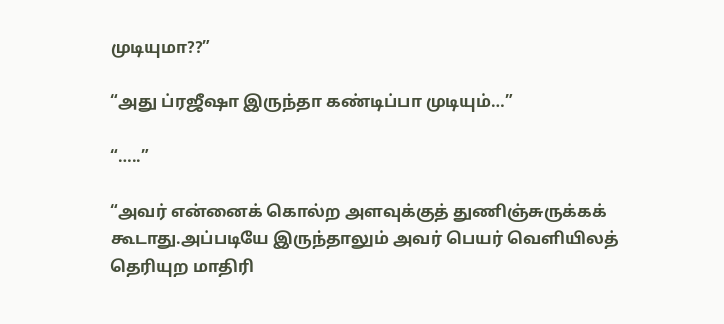முடியுமா??”

“அது ப்ரஜீஷா இருந்தா கண்டிப்பா முடியும்…”

“…..”

“அவர் என்னைக் கொல்ற அளவுக்குத் துணிஞ்சுருக்கக் கூடாது.அப்படியே இருந்தாலும் அவர் பெயர் வெளியிலத் தெரியுற மாதிரி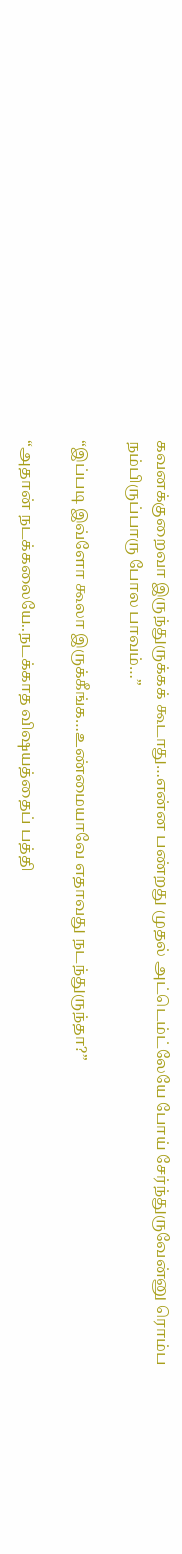கவனக்குறைவா இருந்துருக்கக் கூடாது…என்ன பண்றது முதல் அட்டெம்ட்லேயே போய் சேர்ந்துருவேன்னு ரொம்ப நம்பிருப்பாரு போல பாவம்…”

“இப்படி இவ்ளோ கூலா இருக்கீங்க…உண்மையாவே எதாவது நடந்துருந்தா?”

“அதான் நடக்கலையே..நடக்காத விஷயத்தைப் பத்தி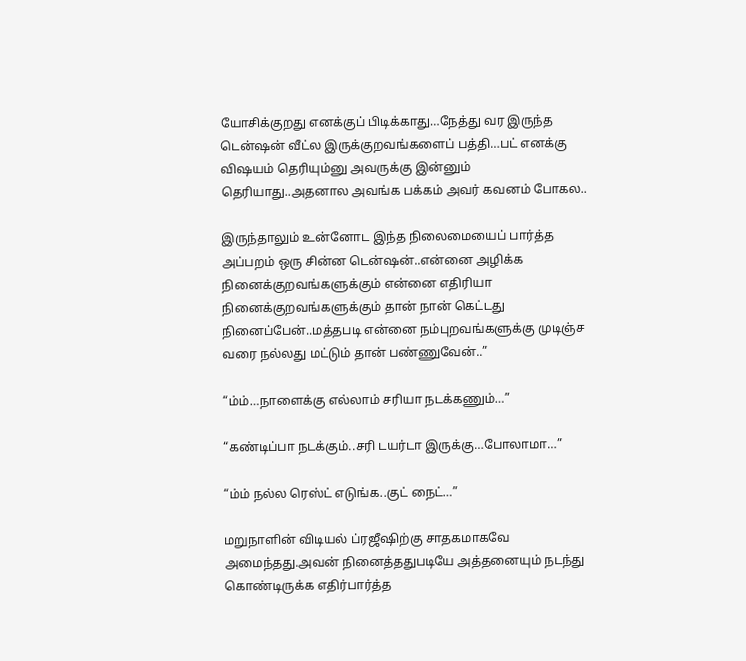யோசிக்குறது எனக்குப் பிடிக்காது…நேத்து வர இருந்த டென்ஷன் வீட்ல இருக்குறவங்களைப் பத்தி…பட் எனக்கு விஷயம் தெரியும்னு அவருக்கு இன்னும் தெரியாது..அதனால அவங்க பக்கம் அவர் கவனம் போகல..

இருந்தாலும் உன்னோட இந்த நிலைமையைப் பார்த்த அப்பறம் ஒரு சின்ன டென்ஷன்..என்னை அழிக்க நினைக்குறவங்களுக்கும் என்னை எதிரியா நினைக்குறவங்களுக்கும் தான் நான் கெட்டது நினைப்பேன்..மத்தபடி என்னை நம்புறவங்களுக்கு முடிஞ்ச வரை நல்லது மட்டும் தான் பண்ணுவேன்..”

“ம்ம்…நாளைக்கு எல்லாம் சரியா நடக்கணும்…”

“கண்டிப்பா நடக்கும்..சரி டயர்டா இருக்கு…போலாமா…”

“ம்ம் நல்ல ரெஸ்ட் எடுங்க..குட் நைட்…”

மறுநாளின் விடியல் ப்ரஜீஷிற்கு சாதகமாகவே அமைந்தது.அவன் நினைத்ததுபடியே அத்தனையும் நடந்து கொண்டிருக்க எதிர்பார்த்த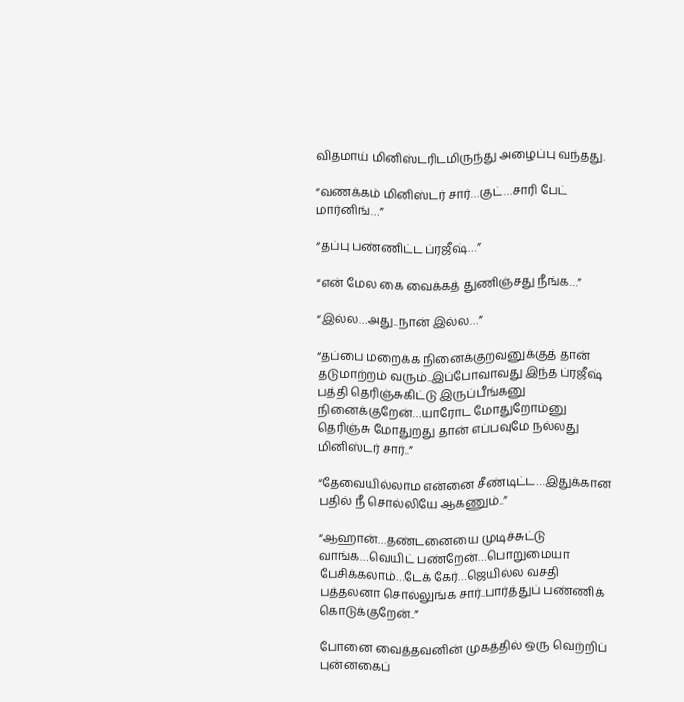விதமாய் மினிஸ்டரிடமிருந்து அழைப்பு வந்தது.

“வணக்கம் மினிஸ்டர் சார்…குட்…சாரி பேட் மார்னிங்…”

“தப்பு பண்ணிட்ட ப்ரஜீஷ்…”

“என் மேல கை வைக்கத் துணிஞ்சது நீங்க…”

“இல்ல…அது..நான் இல்ல…”

“தப்பை மறைக்க நினைக்குறவனுக்குத் தான் தடுமாற்றம் வரும்..இப்போவாவது இந்த ப்ரஜீஷ் பத்தி தெரிஞ்சுகிட்டு இருப்பீங்கனு நினைக்குறேன்…யாரோட மோதுறோம்னு தெரிஞ்சு மோதுறது தான் எப்பவுமே நல்லது மினிஸ்டர் சார்..”

“தேவையில்லாம என்னை சீண்டிட்ட…இதுக்கான பதில் நீ சொல்லியே ஆகணும்..”

“ஆஹான்…தண்டனையை முடிச்சுட்டு வாங்க…வெயிட் பண்றேன்…பொறுமையா பேசிக்கலாம்…டேக் கேர்…ஜெயில்ல வசதி பத்தலனா சொல்லுங்க சார்..பார்த்துப் பண்ணிக் கொடுக்குறேன்..”

போனை வைத்தவனின் முகத்தில் ஒரு வெற்றிப் புன்னகைப்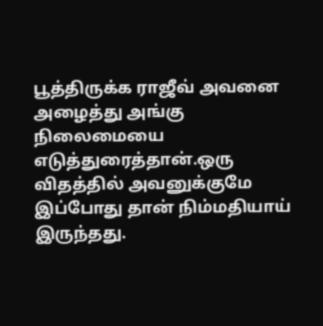பூத்திருக்க ராஜீவ் அவனை அழைத்து அங்கு நிலைமையை எடுத்துரைத்தான்.ஒரு விதத்தில் அவனுக்குமே இப்போது தான் நிம்மதியாய் இருந்தது.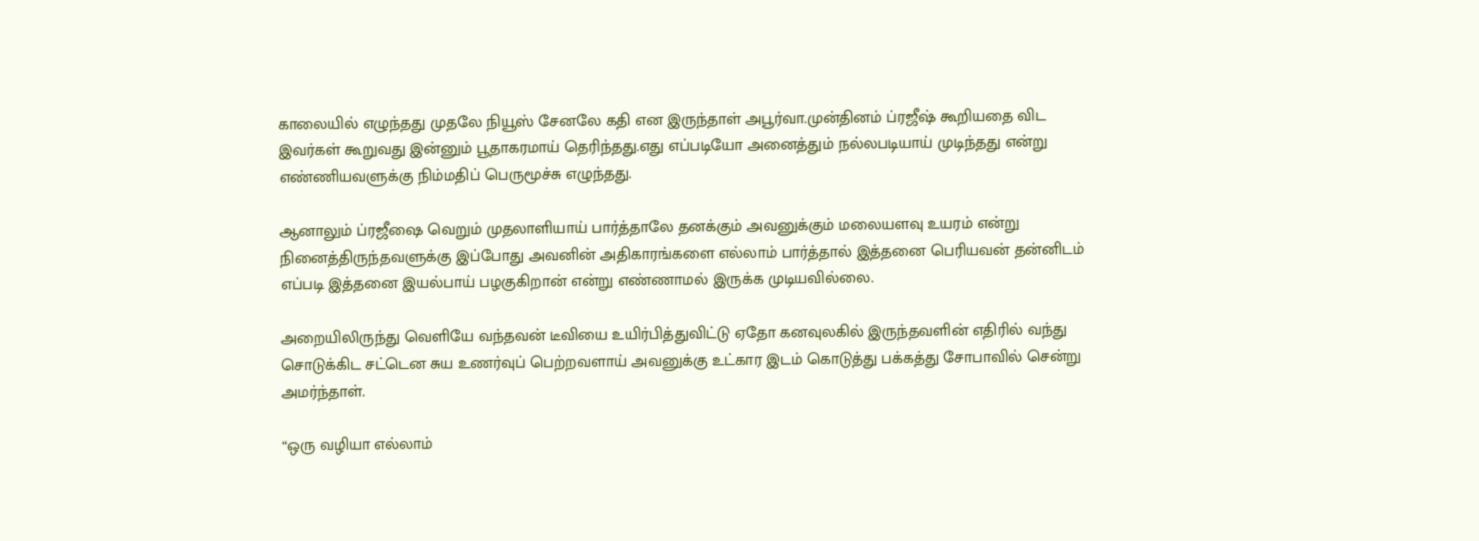காலையில் எழுந்தது முதலே நியூஸ் சேனலே கதி என இருந்தாள் அபூர்வா.முன்தினம் ப்ரஜீஷ் கூறியதை விட இவர்கள் கூறுவது இன்னும் பூதாகரமாய் தெரிந்தது.எது எப்படியோ அனைத்தும் நல்லபடியாய் முடிந்தது என்று எண்ணியவளுக்கு நிம்மதிப் பெருமூச்சு எழுந்தது.

ஆனாலும் ப்ரஜீஷை வெறும் முதலாளியாய் பார்த்தாலே தனக்கும் அவனுக்கும் மலையளவு உயரம் என்று நினைத்திருந்தவளுக்கு இப்போது அவனின் அதிகாரங்களை எல்லாம் பார்த்தால் இத்தனை பெரியவன் தன்னிடம் எப்படி இத்தனை இயல்பாய் பழகுகிறான் என்று எண்ணாமல் இருக்க முடியவில்லை.

அறையிலிருந்து வெளியே வந்தவன் டீவியை உயிர்பித்துவிட்டு ஏதோ கனவுலகில் இருந்தவளின் எதிரில் வந்து சொடுக்கிட சட்டென சுய உணர்வுப் பெற்றவளாய் அவனுக்கு உட்கார இடம் கொடுத்து பக்கத்து சோபாவில் சென்று அமர்ந்தாள்.

“ஒரு வழியா எல்லாம்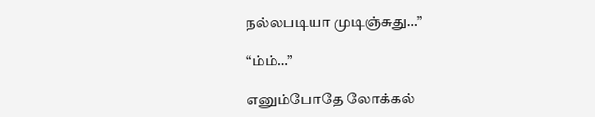நல்லபடியா முடிஞ்சுது…”

“ம்ம்…”

எனும்போதே லோக்கல்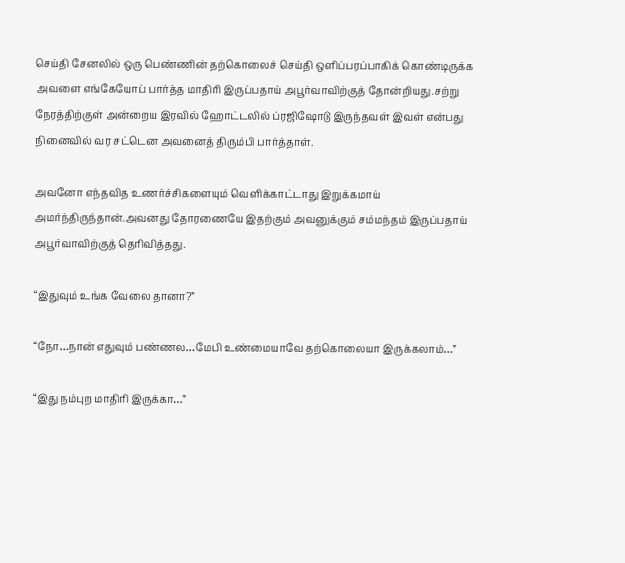செய்தி சேனலில் ஒரு பெண்ணின் தற்கொலைச் செய்தி ஒளிப்பரப்பாகிக் கொண்டிருக்க அவளை எங்கேயோப் பார்த்த மாதிரி இருப்பதாய் அபூர்வாவிற்குத் தோன்றியது.சற்று நேரத்திற்குள் அன்றைய இரவில் ஹோட்டலில் ப்ரஜிஷோடு இருந்தவள் இவள் என்பது நினைவில் வர சட்டென அவனைத் திரும்பி பார்த்தாள்.

அவனோ எந்தவித உணர்ச்சிகளையும் வெளிக்காட்டாது இறுக்கமாய் அமர்ந்திருந்தான்.அவனது தோரணையே இதற்கும் அவனுக்கும் சம்மந்தம் இருப்பதாய் அபூர்வாவிற்குத் தெரிவித்தது.

“இதுவும் உங்க வேலை தானா?”

“நோ…நான் எதுவும் பண்ணல…மேபி உண்மையாவே தற்கொலையா இருக்கலாம்…”

“இது நம்புற மாதிரி இருக்கா…”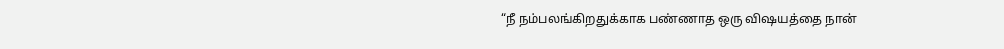“நீ நம்பலங்கிறதுக்காக பண்ணாத ஒரு விஷயத்தை நான்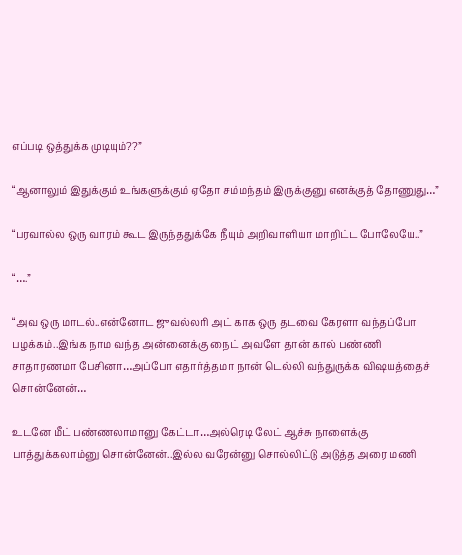எப்படி ஒத்துக்க முடியும்??”

“ஆனாலும் இதுக்கும் உங்களுக்கும் ஏதோ சம்மந்தம் இருக்குனு எனக்குத் தோணுது…”

“பரவால்ல ஒரு வாரம் கூட இருந்ததுக்கே நீயும் அறிவாளியா மாறிட்ட போலேயே..”

“….”

“அவ ஒரு மாடல்..என்னோட ஜுவல்லரி அட் காக ஒரு தடவை கேரளா வந்தப்போ பழக்கம்..இங்க நாம வந்த அன்னைக்கு நைட் அவளே தான் கால் பண்ணி சாதாரணமா பேசினா…அப்போ எதார்த்தமா நான் டெல்லி வந்துருக்க விஷயத்தைச் சொன்னேன்…

உடனே மீட் பண்ணலாமானு கேட்டா…அல்ரெடி லேட் ஆச்சு நாளைக்கு பாத்துக்கலாம்னு சொன்னேன்..இல்ல வரேன்னு சொல்லிட்டு அடுத்த அரை மணி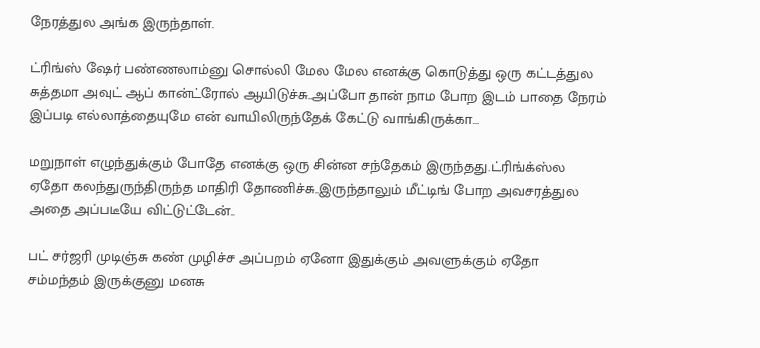நேரத்துல அங்க இருந்தாள்.

ட்ரிங்ஸ் ஷேர் பண்ணலாம்னு சொல்லி மேல மேல எனக்கு கொடுத்து ஒரு கட்டத்துல சுத்தமா அவுட் ஆப் கான்ட்ரோல் ஆயிடுச்சு..அப்போ தான் நாம போற இடம் பாதை நேரம் இப்படி எல்லாத்தையுமே என் வாயிலிருந்தேக் கேட்டு வாங்கிருக்கா…

மறுநாள் எழுந்துக்கும் போதே எனக்கு ஒரு சின்ன சந்தேகம் இருந்தது.ட்ரிங்க்ஸ்ல ஏதோ கலந்துருந்திருந்த மாதிரி தோணிச்சு..இருந்தாலும் மீட்டிங் போற அவசரத்துல அதை அப்படீயே விட்டுட்டேன்..

பட் சர்ஜரி முடிஞ்சு கண் முழிச்ச அப்பறம் ஏனோ இதுக்கும் அவளுக்கும் ஏதோ சம்மந்தம் இருக்குனு மனசு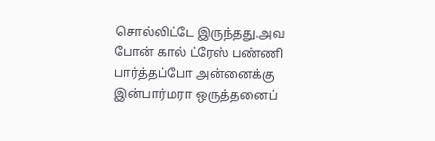சொல்லிட்டே இருந்தது.அவ போன் கால் ட்ரேஸ் பண்ணி பார்த்தப்போ அன்னைக்கு இன்பார்மரா ஒருத்தனைப்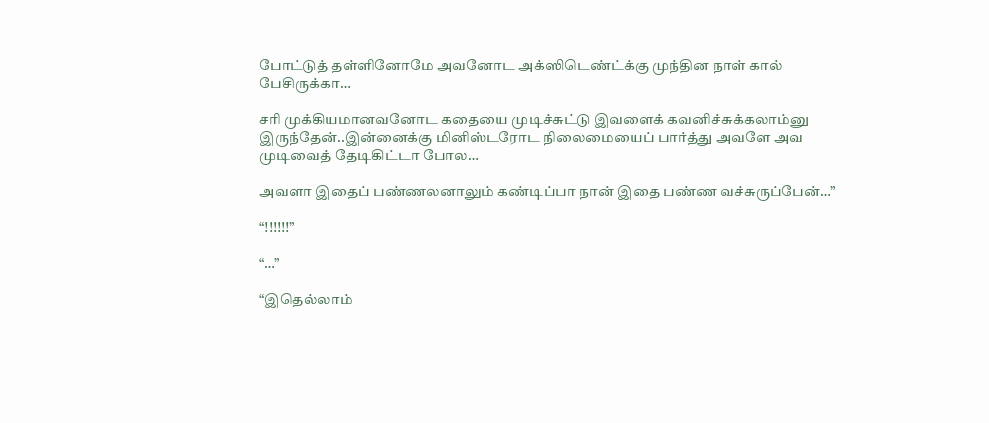போட்டுத் தள்ளினோமே அவனோட அக்ஸிடெண்ட்க்கு முந்தின நாள் கால் பேசிருக்கா…

சரி முக்கியமானவனோட கதையை முடிச்சுட்டு இவளைக் கவனிச்சுக்கலாம்னு இருந்தேன்..இன்னைக்கு மினிஸ்டரோட நிலைமையைப் பார்த்து அவளே அவ முடிவைத் தேடிகிட்டா போல…

அவளா இதைப் பண்ணலனாலும் கண்டிப்பா நான் இதை பண்ண வச்சுருப்பேன்…”

“!!!!!!”

“…”

“இதெல்லாம்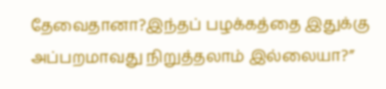தேவைதானா?இந்தப் பழக்கத்தை இதுக்கு அப்பறமாவது நிறுத்தலாம் இல்லையா?”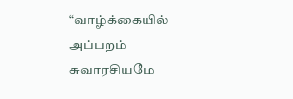“வாழ்க்கையில் அப்பறம் சுவாரசியமே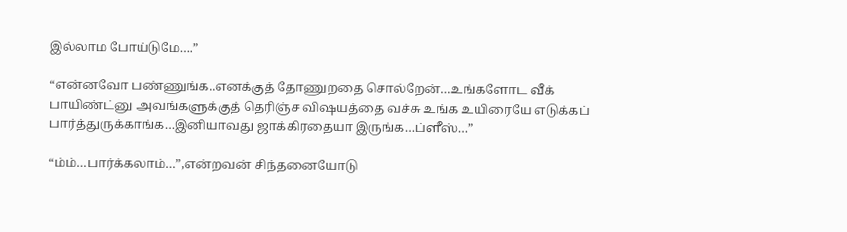இல்லாம போய்டுமே….”

“என்னவோ பண்ணுங்க..எனக்குத் தோணுறதை சொல்றேன்…உங்களோட வீக் பாயிண்ட்னு அவங்களுக்குத் தெரிஞ்ச விஷயத்தை வச்சு உங்க உயிரையே எடுக்கப் பார்த்துருக்காங்க…இனியாவது ஜாக்கிரதையா இருங்க…ப்ளீஸ்…”

“ம்ம்…பார்க்கலாம்…”,என்றவன் சிந்தனையோடு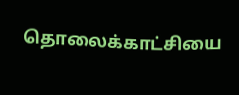தொலைக்காட்சியை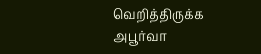வெறித்திருக்க அபூர்வா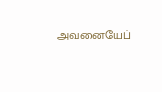அவனையேப்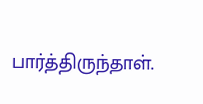பார்த்திருந்தாள்.